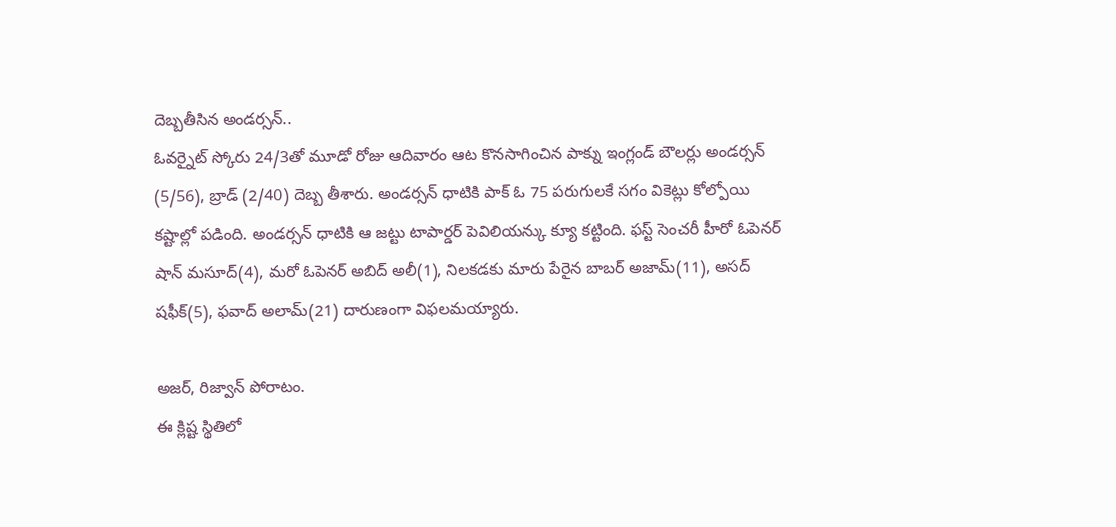దెబ్బతీసిన అండర్సన్..
ఓవర్నైట్ స్కోరు 24/3తో మూడో రోజు ఆదివారం ఆట కొనసాగించిన పాక్ను ఇంగ్లండ్ బౌలర్లు అండర్సన్ (5/56), బ్రాడ్ (2/40) దెబ్బ తీశారు. అండర్సన్ ధాటికి పాక్ ఓ 75 పరుగులకే సగం వికెట్లు కోల్పోయి కష్టాల్లో పడింది. అండర్సన్ ధాటికి ఆ జట్టు టాపార్డర్ పెవిలియన్కు క్యూ కట్టింది. ఫస్ట్ సెంచరీ హీరో ఓపెనర్ షాన్ మసూద్(4), మరో ఓపెనర్ అబిద్ అలీ(1), నిలకడకు మారు పేరైన బాబర్ అజామ్(11), అసద్ షఫీక్(5), ఫవాద్ అలామ్(21) దారుణంగా విఫలమయ్యారు.

అజర్, రిజ్వాన్ పోరాటం.
ఈ క్లిష్ట స్థితిలో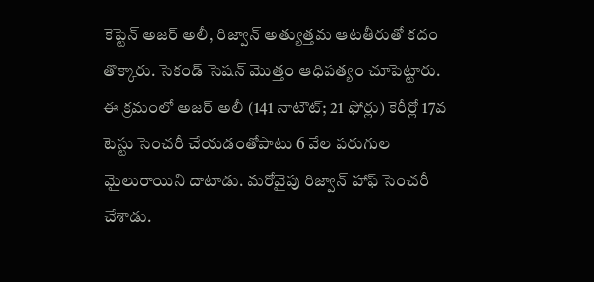కెప్టెన్ అజర్ అలీ, రిజ్వాన్ అత్యుత్తమ ఆటతీరుతో కదం తొక్కారు. సెకండ్ సెషన్ మొత్తం ఆధిపత్యం చూపెట్టారు. ఈ క్రమంలో అజర్ అలీ (141 నాటౌట్; 21 ఫోర్లు) కెరీర్లో 17వ టెస్టు సెంచరీ చేయడంతోపాటు 6 వేల పరుగుల మైలురాయిని దాటాడు. మరోవైపు రిజ్వాన్ హాఫ్ సెంచరీ చేశాడు.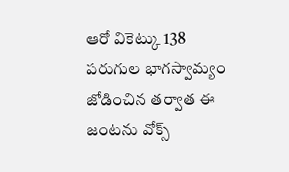ఆరో వికెట్కు 138 పరుగుల భాగస్వామ్యం జోడించిన తర్వాత ఈ జంటను వోక్స్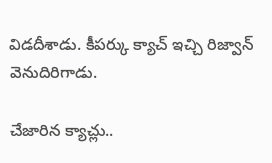విడదీశాడు. కీపర్కు క్యాచ్ ఇచ్చి రిజ్వాన్ వెనుదిరిగాడు.

చేజారిన క్యాచ్లు..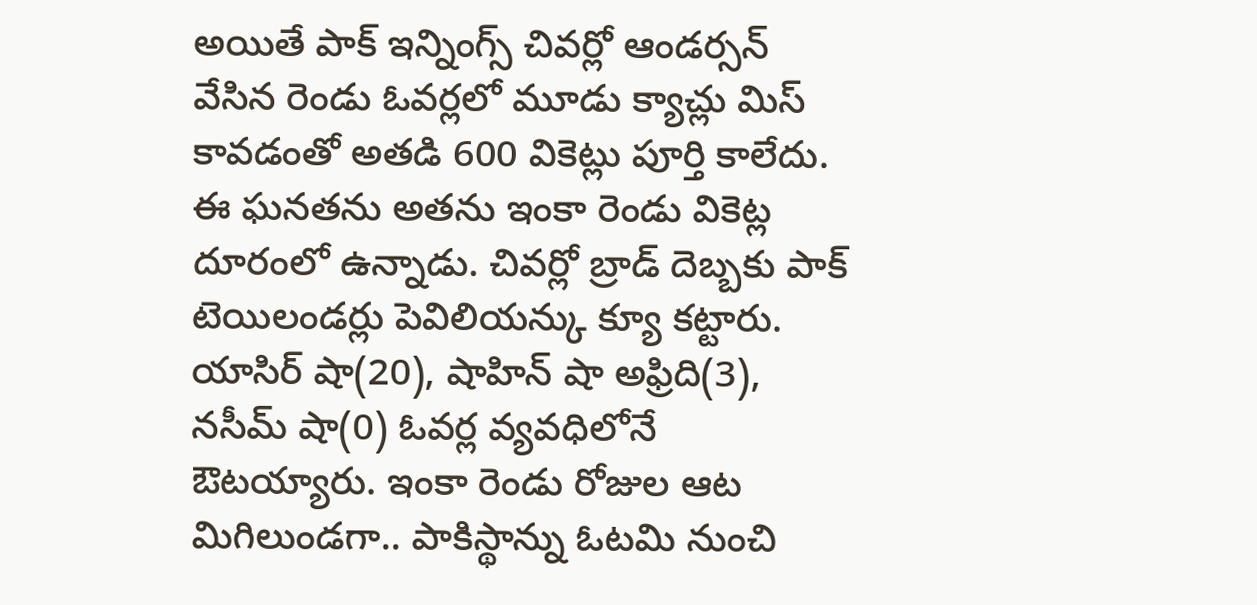అయితే పాక్ ఇన్నింగ్స్ చివర్లో ఆండర్సన్ వేసిన రెండు ఓవర్లలో మూడు క్యాచ్లు మిస్ కావడంతో అతడి 600 వికెట్లు పూర్తి కాలేదు. ఈ ఘనతను అతను ఇంకా రెండు వికెట్ల దూరంలో ఉన్నాడు. చివర్లో బ్రాడ్ దెబ్బకు పాక్ టెయిలండర్లు పెవిలియన్కు క్యూ కట్టారు. యాసిర్ షా(20), షాహిన్ షా అఫ్రిది(3), నసీమ్ షా(0) ఓవర్ల వ్యవధిలోనే ఔటయ్యారు. ఇంకా రెండు రోజుల ఆట మిగిలుండగా.. పాకిస్థాన్ను ఓటమి నుంచి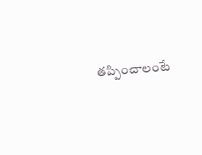తప్పించాలంటే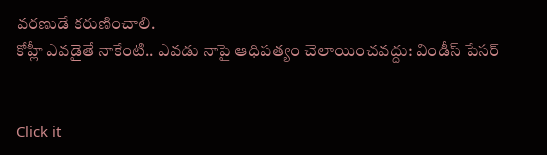వరణుడే కరుణించాలి.
కోహ్లీ ఎవడైతే నాకేంటి.. ఎవడు నాపై ఆధిపత్యం చెలాయించవద్దు: విండీస్ పేసర్


Click it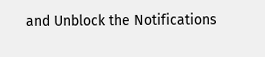and Unblock the Notifications